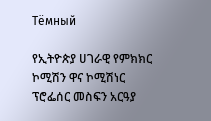Тёмный

የኢትዮጵያ ሀገራዊ የምክክር ኮሚሽን ዋና ኮሚሽነር ፕሮፌሰር መስፍን አርዓያ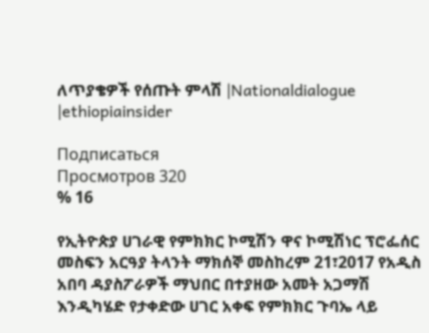ለጥያቄዎች የሰጡት ምላሽ |Nationaldialogue |ethiopiainsider

Подписаться
Просмотров 320
% 16

የኢትዮጵያ ሀገራዊ የምክክር ኮሚሽን ዋና ኮሚሽነር ፕሮፌሰር መስፍን አርዓያ ትላንት ማክሰኞ መስከረም 21፣2017 የአዲስ አበባ ዳያስፖራዎች ማህበር በተያዘው አመት አጋማሽ እንዲካሄድ የታቀድው ሀገር አቀፍ የምክክር ጉባኤ ላይ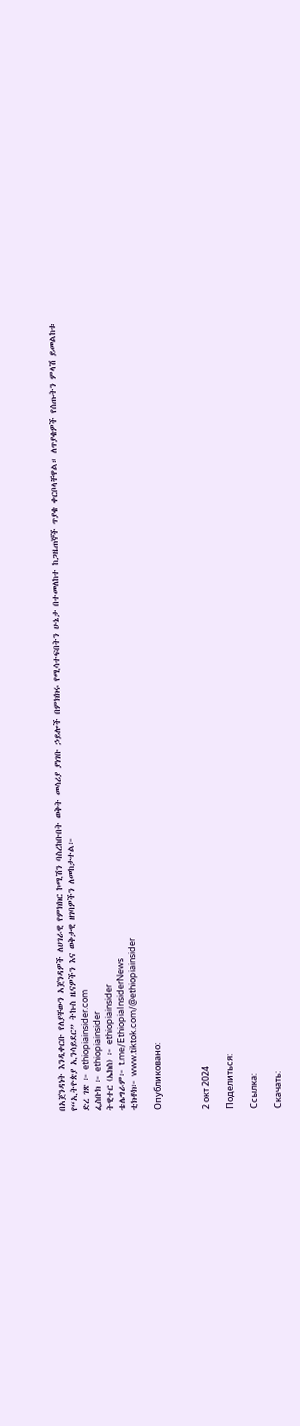በአጀንዳነት እንዲቀርቡ የለያቸውን አጀንዳዎች ለሀገራዊ የምክክር ኮሚሽን ባስረከቡበት ወቅት መሳሪያ ያነገቡ ኃይሎች በምክክሩ የሚሳተፍበትን ሁኔታ በተመለከተ ከጋዜጠኞች ጥያቄ ቀርቦላቸዋል። ለጥያቄዎች የሰጡትን ምላሽ ይመልከቱ
የ“ኢትዮጵያ ኢንሳይደር” ትኩስ ዜናዎችን እና ወቅታዊ ዘገባዎችን ለመከታተል፦
ድረ ገጽ ፦ ethiopiainsider.com
ፌስቡክ ፦ ethiopiainsider
ትዊተር (ኤክስ) ፦ ethiopiainsider
ቴሌግራም፦ t.me/EthiopiaInsiderNews
ቲክቶክ፦ www.tiktok.com/@ethiopiainsider

Опубликовано:



2 окт 2024

Поделиться:

Ссылка:

Скачать: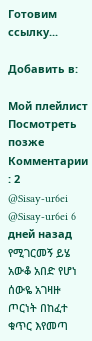Готовим ссылку...

Добавить в:

Мой плейлист
Посмотреть позже
Комментарии : 2
@Sisay-ur6ei
@Sisay-ur6ei 6 дней назад
የሚገርመኝ ይሄ አውቆ አበድ የሆነ ሰውዬ አገዛዙ ጦርነት በከፈተ ቁጥር እየመጣ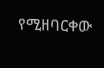የሚዘባርቀው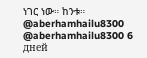ነገር ነው። ከንቱ።
@aberhamhailu8300
@aberhamhailu8300 6 дней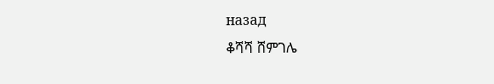назад
ቆሻሻ ሸምገሌ